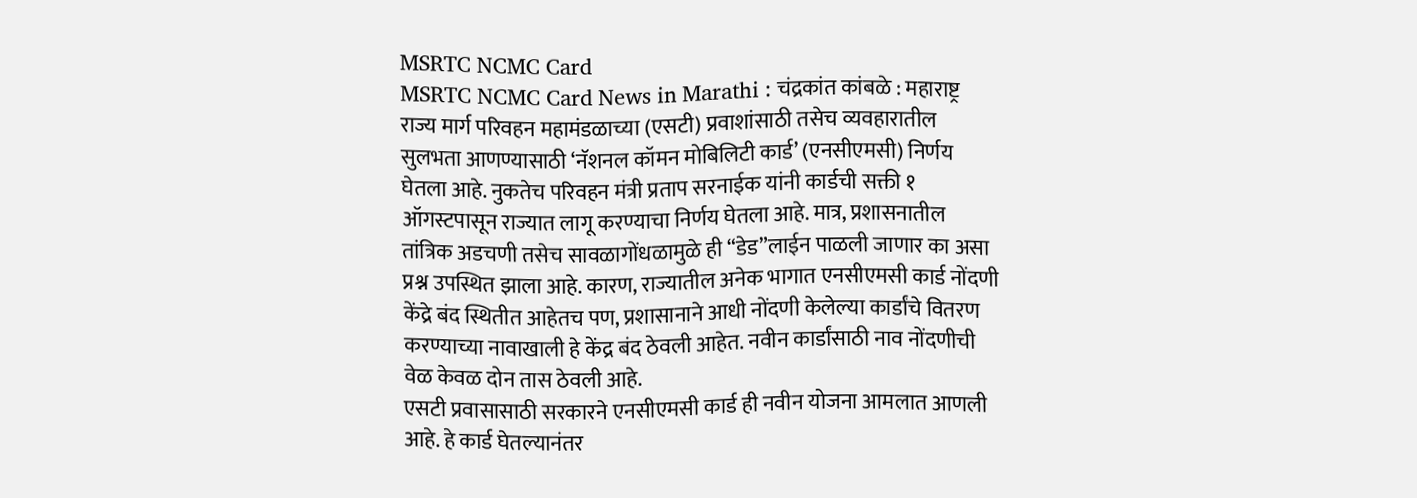MSRTC NCMC Card
MSRTC NCMC Card News in Marathi : चंद्रकांत कांबळे : महाराष्ट्र राज्य मार्ग परिवहन महामंडळाच्या (एसटी) प्रवाशांसाठी तसेच व्यवहारातील सुलभता आणण्यासाठी ‘नॅशनल कॉमन मोबिलिटी कार्ड’ (एनसीएमसी) निर्णय घेतला आहे. नुकतेच परिवहन मंत्री प्रताप सरनाईक यांनी कार्डची सक्ती १ ऑगस्टपासून राज्यात लागू करण्याचा निर्णय घेतला आहे. मात्र, प्रशासनातील तांत्रिक अडचणी तसेच सावळागोंधळामुळे ही “डेड”लाईन पाळली जाणार का असा प्रश्न उपस्थित झाला आहे. कारण, राज्यातील अनेक भागात एनसीएमसी कार्ड नोंदणी केंद्रे बंद स्थितीत आहेतच पण, प्रशासानाने आधी नोंदणी केलेल्या कार्डांचे वितरण करण्याच्या नावाखाली हे केंद्र बंद ठेवली आहेत. नवीन कार्डांसाठी नाव नोंदणीची वेळ केवळ दोन तास ठेवली आहे.
एसटी प्रवासासाठी सरकारने एनसीएमसी कार्ड ही नवीन योजना आमलात आणली आहे. हे कार्ड घेतल्यानंतर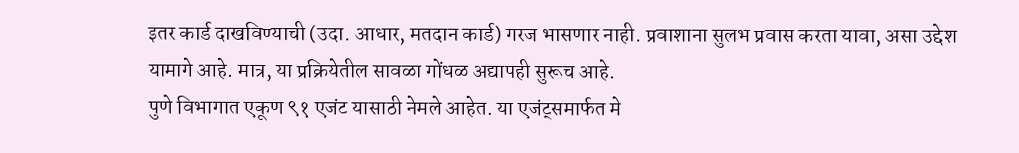इतर कार्ड दाखविण्याची (उदा. आधार, मतदान कार्ड) गरज भासणार नाही. प्रवाशाना सुलभ प्रवास करता यावा, असा उद्देश यामागे आहे. मात्र, या प्रक्रियेतील सावळा गोंधळ अद्यापही सुरूच आहे.
पुणे विभागात एकूण ९१ एजंट यासाठी नेमले आहेत. या एजंट्समार्फत मे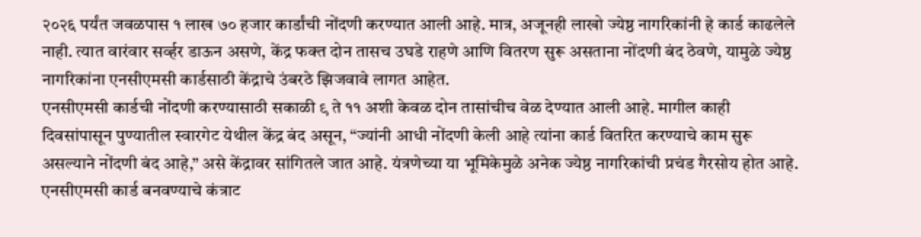२०२६ पर्यंत जवळपास १ लाख ७० हजार कार्डांची नोंदणी करण्यात आली आहे. मात्र, अजूनही लाखो ज्येष्ठ नागरिकांनी हे कार्ड काढलेले नाही. त्यात वारंवार सर्व्हर डाऊन असणे, केंद्र फक्त दोन तासच उघडे राहणे आणि वितरण सुरू असताना नोंदणी बंद ठेवणे, यामुळे ज्येष्ठ नागरिकांना एनसीएमसी कार्डसाठी केंद्राचे उंबरठे झिजवावे लागत आहेत.
एनसीएमसी कार्डची नोंदणी करण्यासाठी सकाळी ९ ते ११ अशी केवळ दोन तासांचीच वेळ देण्यात आली आहे. मागील काही दिवसांपासून पुण्यातील स्वारगेट येथील केंद्र बंद असून, “ज्यांनी आधी नोंदणी केली आहे त्यांना कार्ड वितरित करण्याचे काम सुरू असल्याने नोंदणी बंद आहे,” असे केंद्रावर सांगितले जात आहे. यंत्रणेच्या या भूमिकेमुळे अनेक ज्येष्ठ नागरिकांची प्रचंड गैरसोय होत आहे.
एनसीएमसी कार्ड बनवण्याचे कंत्राट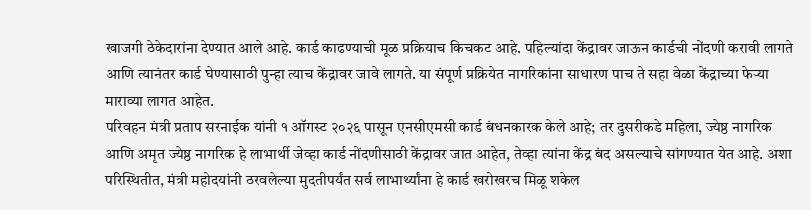खाजगी ठेकेदारांना देण्यात आले आहे. कार्ड काढण्याची मूळ प्रक्रियाच किचकट आहे. पहिल्यांदा केंद्रावर जाऊन कार्डची नोंदणी करावी लागते आणि त्यानंतर कार्ड घेण्यासाठी पुन्हा त्याच केंद्रावर जावे लागते. या संपूर्ण प्रक्रियेत नागरिकांना साधारण पाच ते सहा वेळा केंद्राच्या फेऱ्या माराव्या लागत आहेत.
परिवहन मंत्री प्रताप सरनाईक यांनी १ ऑगस्ट २०२६ पासून एनसीएमसी कार्ड बंधनकारक केले आहे; तर दुसरीकडे महिला, ज्येष्ठ नागरिक आणि अमृत ज्येष्ठ नागरिक हे लाभार्थी जेव्हा कार्ड नोंदणीसाठी केंद्रावर जात आहेत, तेव्हा त्यांना केंद्र बंद असल्याचे सांगण्यात येत आहे. अशा परिस्थितीत, मंत्री महोदयांनी ठरवलेल्या मुदतीपर्यंत सर्व लाभार्थ्यांना हे कार्ड खरोखरच मिळू शकेल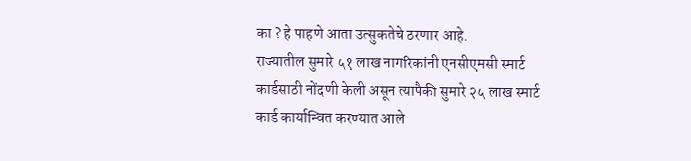का ? हे पाहणे आता उत्सुकतेचे ठरणार आहे.
राज्यातील सुमारे ५१ लाख नागरिकांनी एनसीएमसी स्मार्ट कार्डसाठी नोंदणी केली असून त्यापैकी सुमारे २५ लाख स्मार्ट कार्ड कार्यान्वित करण्यात आले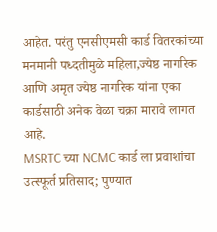आहेत. परंतु एनसीएमसी कार्ड वितरकांच्या मनमानी पध्दतीमुळे महिला,ज्येष्ठ नागरिक आणि अमृत ज्येष्ठ नागरिक यांना एका कार्डसाठी अनेक वेळा चक्रा मारावे लागत आहे.
MSRTC च्या NCMC कार्ड ला प्रवाशांचा उत्स्फूर्त प्रतिसाद; पुण्यात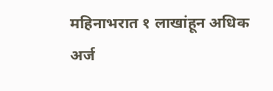महिनाभरात १ लाखांहून अधिक अर्ज